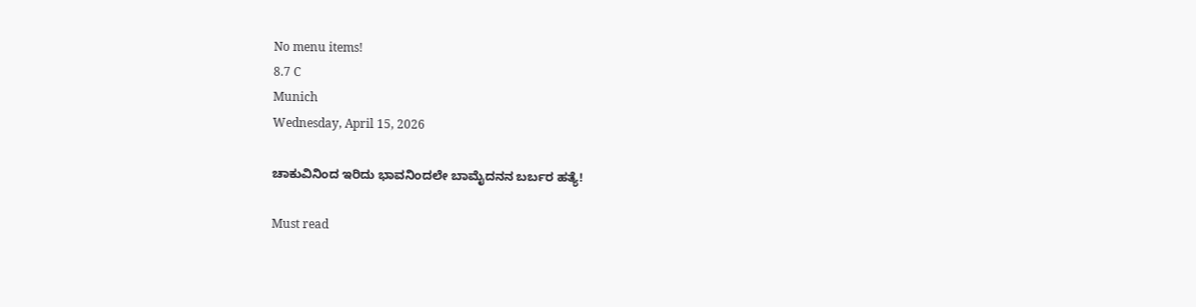No menu items!
8.7 C
Munich
Wednesday, April 15, 2026

ಚಾಕುವಿನಿಂದ ಇರಿದು ಭಾವನಿಂದಲೇ ಬಾಮೈದನನ ಬರ್ಬರ ಹತ್ಯೆ!

Must read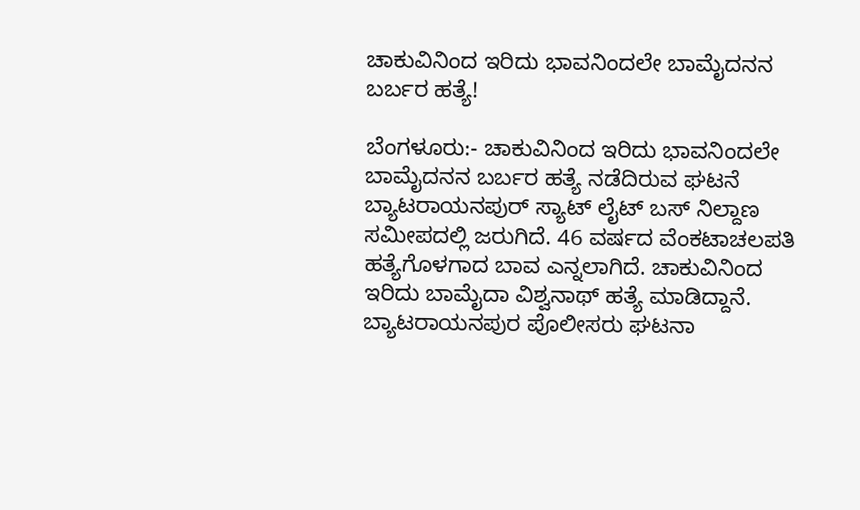ಚಾಕುವಿನಿಂದ ಇರಿದು ಭಾವನಿಂದಲೇ ಬಾಮೈದನನ ಬರ್ಬರ ಹತ್ಯೆ!

ಬೆಂಗಳೂರು:- ಚಾಕುವಿನಿಂದ ಇರಿದು ಭಾವನಿಂದಲೇ ಬಾಮೈದನನ ಬರ್ಬರ ಹತ್ಯೆ ನಡೆದಿರುವ ಘಟನೆ ಬ್ಯಾಟರಾಯನಪುರ್ ಸ್ಯಾಟ್ ಲೈಟ್ ಬಸ್ ನಿಲ್ದಾಣ ಸಮೀಪದಲ್ಲಿ ಜರುಗಿದೆ. 46 ವರ್ಷದ ವೆಂಕಟಾಚಲಪತಿ ಹತ್ಯೆಗೊಳಗಾದ ಬಾವ ಎನ್ನಲಾಗಿದೆ. ಚಾಕುವಿನಿಂದ ಇರಿದು ಬಾಮೈದಾ ವಿಶ್ವನಾಥ್ ಹತ್ಯೆ ಮಾಡಿದ್ದಾನೆ. ಬ್ಯಾಟರಾಯನಪುರ ಪೊಲೀಸರು ಘಟನಾ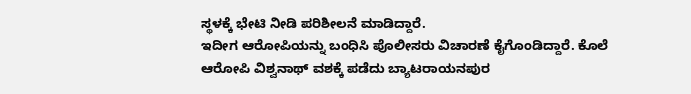ಸ್ಥಳಕ್ಕೆ ಭೇಟಿ ನೀಡಿ ಪರಿಶೀಲನೆ ಮಾಡಿದ್ದಾರೆ.
ಇದೀಗ ಆರೋಪಿಯನ್ನು ಬಂಧಿಸಿ ಪೊಲೀಸರು ವಿಚಾರಣೆ ಕೈಗೊಂಡಿದ್ದಾರೆ. ಕೊಲೆ ಆರೋಪಿ ವಿಶ್ವನಾಥ್ ವಶಕ್ಕೆ ಪಡೆದು ಬ್ಯಾಟರಾಯನಪುರ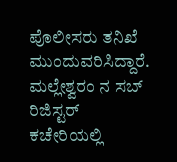ಪೊಲೀಸರು ತನಿಖೆ ಮುಂದುವರಿಸಿದ್ದಾರೆ. ಮಲ್ಲೇಶ್ವರಂ ನ ಸಬ್ ರಿಜಿಸ್ಟರ್ ಕಚೇರಿಯಲ್ಲಿ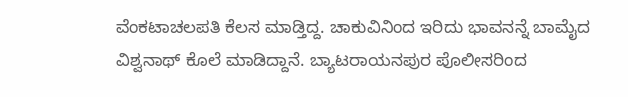ವೆಂಕಟಾಚಲಪತಿ ಕೆಲಸ ಮಾಡ್ತಿದ್ದ. ಚಾಕುವಿನಿಂದ ಇರಿದು ಭಾವನನ್ನೆ ಬಾಮೈದ ವಿಶ್ವನಾಥ್ ಕೊಲೆ ಮಾಡಿದ್ದಾನೆ. ಬ್ಯಾಟರಾಯನಪುರ ಪೊಲೀಸರಿಂದ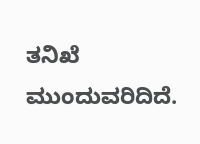ತನಿಖೆ ಮುಂದುವರಿದಿದೆ.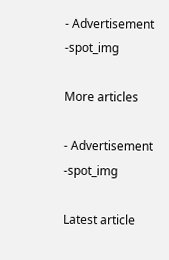- Advertisement -spot_img

More articles

- Advertisement -spot_img

Latest article